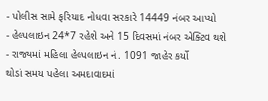- પોલીસ સામે ફરિયાદ નોધવા સરકારે 14449 નંબર આપ્યો
- હેલ્પલાઇન 24*7 રહેશે અને 15 દિવસમાં નંબર એક્ટિવ થશે
- રાજ્યમાં મહિલા હેલ્પલાઇન નં. 1091 જાહેર કર્યો
થોડાં સમય પહેલા અમદાવાદમાં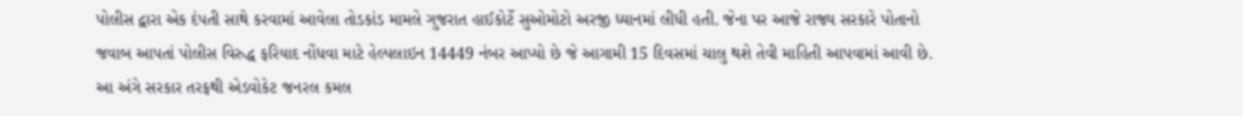પોલીસ દ્વારા એક દંપતી સાથે કરવામાં આવેલા તોડકાંડ મામલે ગુજરાત હાઈકોર્ટે સુઓમોટો અરજી ધ્યાનમાં લીધી હતી. જેના પર આજે રાજ્ય સરકારે પોતાનો જવાબ આપતાં પોલીસ વિરુદ્ધ ફરિયાદ નોંધવા માટે હેલ્પલાઇન 14449 નંબર આપ્યો છે જે આગામી 15 દિવસમાં ચાલુ થશે તેવી માહિતી આપવામાં આવી છે.
આ અંગે સરકાર તરફથી એડવોકેટ જનરલ કમલ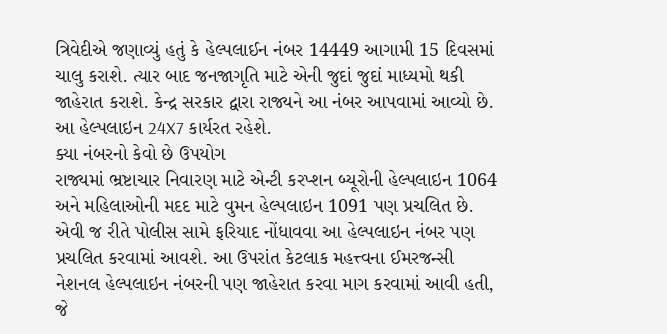ત્રિવેદીએ જણાવ્યું હતું કે હેલ્પલાઈન નંબર 14449 આગામી 15 દિવસમાં ચાલુ કરાશે. ત્યાર બાદ જનજાગૃતિ માટે એની જુદાં જુદાં માધ્યમો થકી જાહેરાત કરાશે. કેન્દ્ર સરકાર દ્વારા રાજ્યને આ નંબર આપવામાં આવ્યો છે. આ હેલ્પલાઇન 24X7 કાર્યરત રહેશે.
ક્યા નંબરનો કેવો છે ઉપયોગ
રાજ્યમાં ભ્રષ્ટાચાર નિવારણ માટે એન્ટી કરપ્શન બ્યૂરોની હેલ્પલાઇન 1064 અને મહિલાઓની મદદ માટે વુમન હેલ્પલાઇન 1091 પણ પ્રચલિત છે. એવી જ રીતે પોલીસ સામે ફરિયાદ નોંધાવવા આ હેલ્પલાઇન નંબર પણ પ્રચલિત કરવામાં આવશે. આ ઉપરાંત કેટલાક મહત્ત્વના ઈમરજન્સી નેશનલ હેલ્પલાઇન નંબરની પણ જાહેરાત કરવા માગ કરવામાં આવી હતી, જે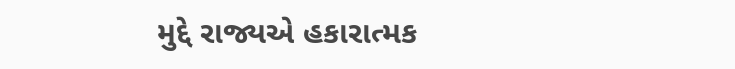મુદ્દે રાજ્યએ હકારાત્મક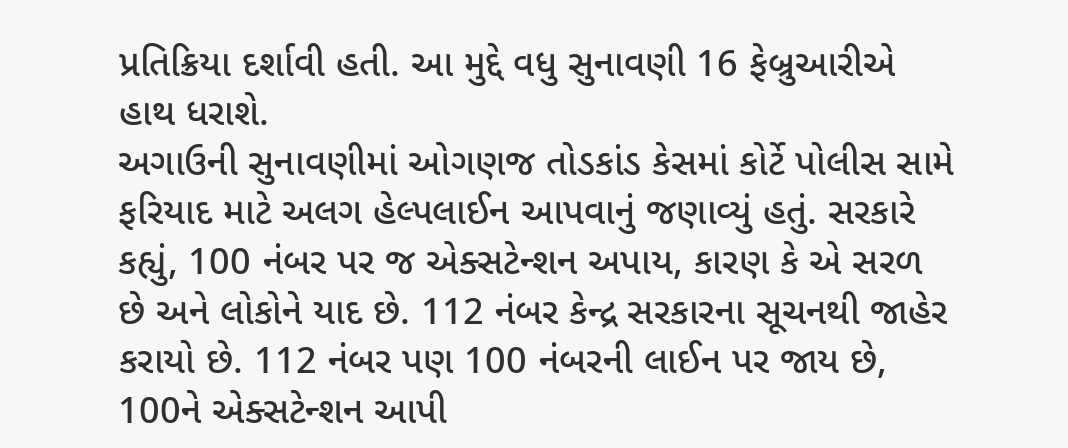પ્રતિક્રિયા દર્શાવી હતી. આ મુદ્દે વધુ સુનાવણી 16 ફેબ્રુઆરીએ હાથ ધરાશે.
અગાઉની સુનાવણીમાં ઓગણજ તોડકાંડ કેસમાં કોર્ટે પોલીસ સામે ફરિયાદ માટે અલગ હેલ્પલાઈન આપવાનું જણાવ્યું હતું. સરકારે કહ્યું, 100 નંબર પર જ એક્સટેન્શન અપાય, કારણ કે એ સરળ છે અને લોકોને યાદ છે. 112 નંબર કેન્દ્ર સરકારના સૂચનથી જાહેર કરાયો છે. 112 નંબર પણ 100 નંબરની લાઈન પર જાય છે, 100ને એક્સટેન્શન આપી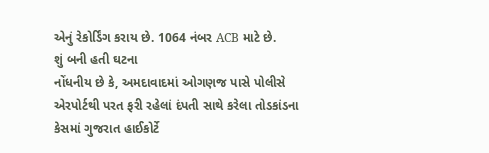એનું રેકોર્ડિંગ કરાય છે. 1064 નંબર ACB માટે છે.
શું બની હતી ઘટના
નોંધનીય છે કે, અમદાવાદમાં ઓગણજ પાસે પોલીસે એરપોર્ટથી પરત ફરી રહેલાં દંપતી સાથે કરેલા તોડકાંડના કેસમાં ગુજરાત હાઈકોર્ટે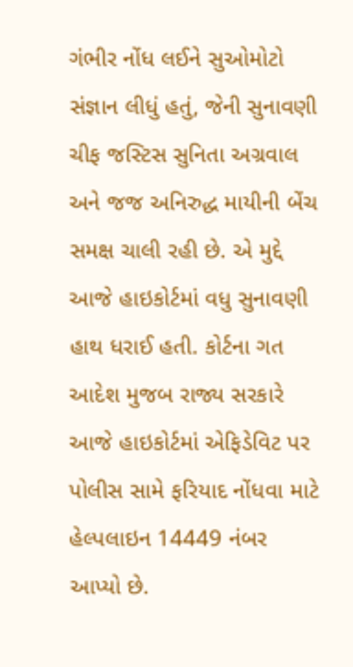ગંભીર નોંધ લઈને સુઓમોટો સંજ્ઞાન લીધું હતું, જેની સુનાવણી ચીફ જસ્ટિસ સુનિતા અગ્રવાલ અને જજ અનિરુદ્ધ માયીની બેંચ સમક્ષ ચાલી રહી છે. એ મુદ્દે આજે હાઇકોર્ટમાં વધુ સુનાવણી હાથ ધરાઈ હતી. કોર્ટના ગત આદેશ મુજબ રાજ્ય સરકારે આજે હાઇકોર્ટમાં એફિડેવિટ પર પોલીસ સામે ફરિયાદ નોંધવા માટે હેલ્પલાઇન 14449 નંબર આપ્યો છે.